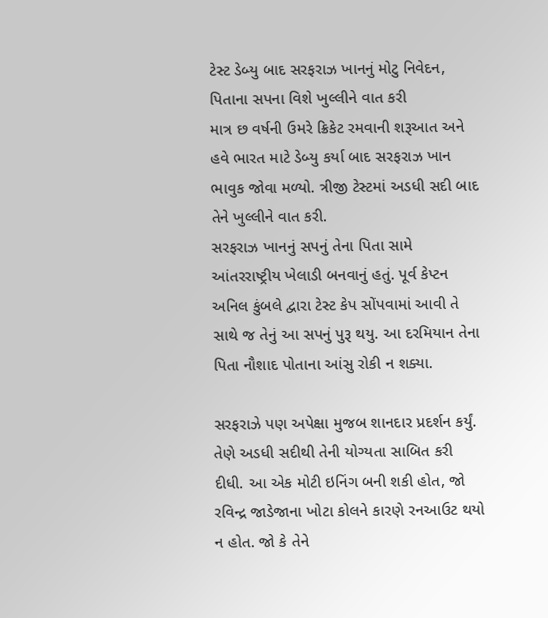ટેસ્ટ ડેબ્યુ બાદ સરફરાઝ ખાનનું મોટુ નિવેદન, પિતાના સપના વિશે ખુલ્લીને વાત કરી
માત્ર છ વર્ષની ઉમરે ક્રિકેટ રમવાની શરૂઆત અને હવે ભારત માટે ડેબ્યુ કર્યા બાદ સરફરાઝ ખાન ભાવુક જોવા મળ્યો. ત્રીજી ટેસ્ટમાં અડધી સદી બાદ તેને ખુલ્લીને વાત કરી.
સરફરાઝ ખાનનું સપનું તેના પિતા સામે આંતરરાષ્ટ્રીય ખેલાડી બનવાનું હતું. પૂર્વ કેપ્ટન અનિલ કુંબલે દ્વારા ટેસ્ટ કેપ સોંપવામાં આવી તે સાથે જ તેનું આ સપનું પુરૂ થયુ. આ દરમિયાન તેના પિતા નૌશાદ પોતાના આંસુ રોકી ન શક્યા.

સરફરાઝે પણ અપેક્ષા મુજબ શાનદાર પ્રદર્શન કર્યું. તેણે અડધી સદીથી તેની યોગ્યતા સાબિત કરી દીધી. આ એક મોટી ઇનિંગ બની શકી હોત, જો રવિન્દ્ર જાડેજાના ખોટા કોલને કારણે રનઆઉટ થયો ન હોત. જો કે તેને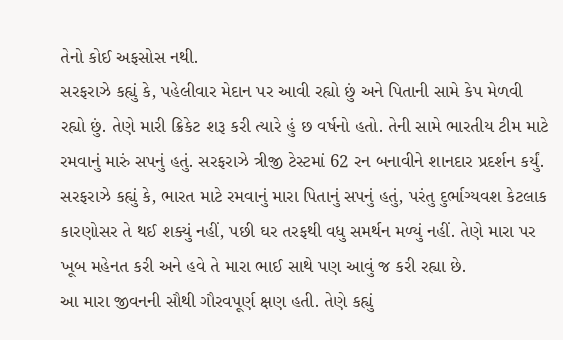તેનો કોઈ અફસોસ નથી.
સરફરાઝે કહ્યું કે, પહેલીવાર મેદાન પર આવી રહ્યો છું અને પિતાની સામે કેપ મેળવી રહ્યો છું. તેણે મારી ક્રિકેટ શરૂ કરી ત્યારે હું છ વર્ષનો હતો. તેની સામે ભારતીય ટીમ માટે રમવાનું મારું સપનું હતું. સરફરાઝે ત્રીજી ટેસ્ટમાં 62 રન બનાવીને શાનદાર પ્રદર્શન કર્યું.
સરફરાઝે કહ્યું કે, ભારત માટે રમવાનું મારા પિતાનું સપનું હતું, પરંતુ દુર્ભાગ્યવશ કેટલાક કારણોસર તે થઈ શક્યું નહીં, પછી ઘર તરફથી વધુ સમર્થન મળ્યું નહીં. તેણે મારા પર ખૂબ મહેનત કરી અને હવે તે મારા ભાઈ સાથે પણ આવું જ કરી રહ્યા છે.
આ મારા જીવનની સૌથી ગૌરવપૂર્ણ ક્ષણ હતી. તેણે કહ્યું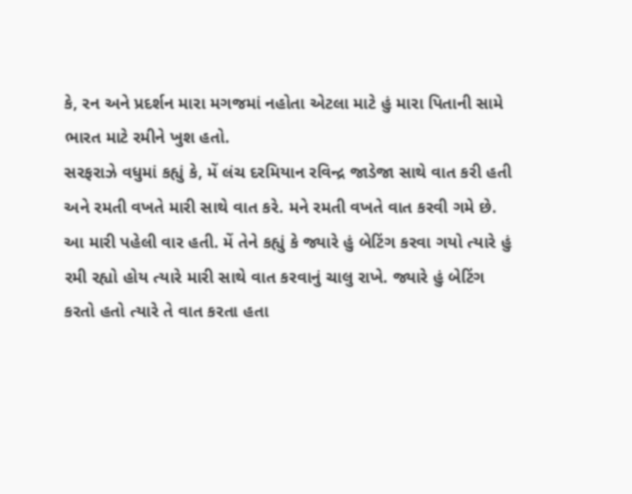કે, રન અને પ્રદર્શન મારા મગજમાં નહોતા એટલા માટે હું મારા પિતાની સામે ભારત માટે રમીને ખુશ હતો.
સરફરાઝે વધુમાં કહ્યું કે, મેં લંચ દરમિયાન રવિન્દ્ર જાડેજા સાથે વાત કરી હતી અને રમતી વખતે મારી સાથે વાત કરે. મને રમતી વખતે વાત કરવી ગમે છે. આ મારી પહેલી વાર હતી. મેં તેને કહ્યું કે જ્યારે હું બેટિંગ કરવા ગયો ત્યારે હું રમી રહ્યો હોય ત્યારે મારી સાથે વાત કરવાનું ચાલુ રાખે. જ્યારે હું બેટિંગ કરતો હતો ત્યારે તે વાત કરતા હતા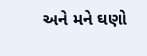અને મને ઘણો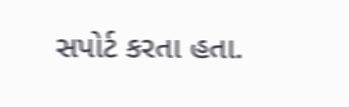સપોર્ટ કરતા હતા.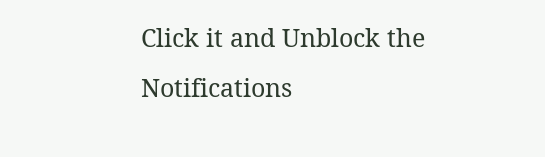Click it and Unblock the Notifications